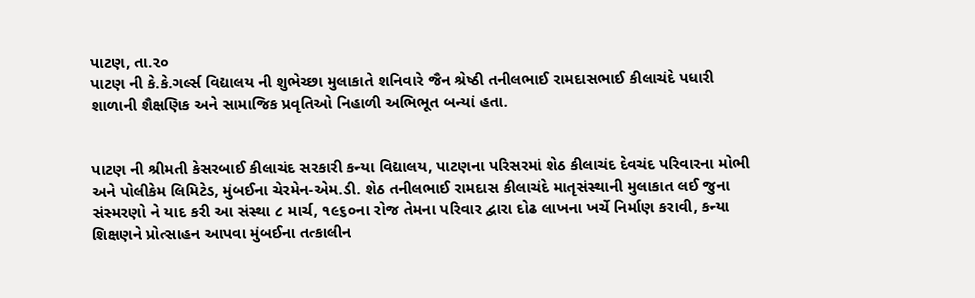પાટણ, તા.૨૦
પાટણ ની કે.કે.ગર્લ્સ વિદ્યાલય ની શુભેચ્છા મુલાકાતે શનિવારે જૈન શ્રેષ્ઠી તનીલભાઈ રામદાસભાઈ કીલાચંદે પધારી શાળાની શૈક્ષણિક અને સામાજિક પ્રવૃતિઓ નિહાળી અભિભૂત બન્યાં હતા.


પાટણ ની શ્રીમતી કેસરબાઈ કીલાચંદ સરકારી કન્યા વિદ્યાલય, પાટણના પરિસરમાં શેઠ કીલાચંદ દેવચંદ પરિવારના મોભી અને પોલીકેમ લિમિટેડ, મુંબઈના ચેરમેન-એમ.ડી. શેઠ તનીલભાઈ રામદાસ કીલાચંદે માતૃસંસ્થાની મુલાકાત લઈ જુના સંસ્મરણો ને યાદ કરી આ સંસ્થા ૮ માર્ચ, ૧૯૬૦ના રોજ તેમના પરિવાર દ્વારા દોઢ લાખના ખર્ચે નિર્માણ કરાવી, કન્યા શિક્ષણને પ્રોત્સાહન આપવા મુંબઈના તત્કાલીન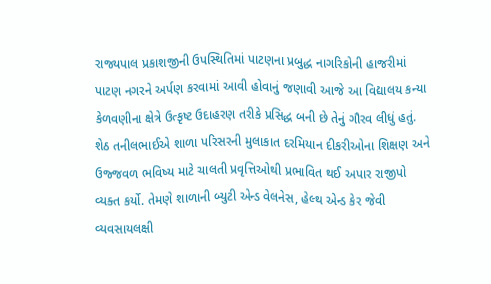રાજ્યપાલ પ્રકાશજીની ઉપસ્થિતિમાં પાટણના પ્રબુદ્ધ નાગરિકોની હાજરીમાં પાટણ નગરને અર્પણ કરવામાં આવી હોવાનું જણાવી આજે આ વિદ્યાલય કન્યા કેળવણીના ક્ષેત્રે ઉત્કૃષ્ટ ઉદાહરણ તરીકે પ્રસિદ્ધ બની છે તેનું ગૌરવ લીધું હતું.
શેઠ તનીલભાઈએ શાળા પરિસરની મુલાકાત દરમિયાન દીકરીઓના શિક્ષણ અને ઉજ્જવળ ભવિષ્ય માટે ચાલતી પ્રવૃત્તિઓથી પ્રભાવિત થઈ અપાર રાજીપો વ્યક્ત કર્યો. તેમણે શાળાની બ્યુટી એન્ડ વેલનેસ, હેલ્થ એન્ડ કેર જેવી વ્યવસાયલક્ષી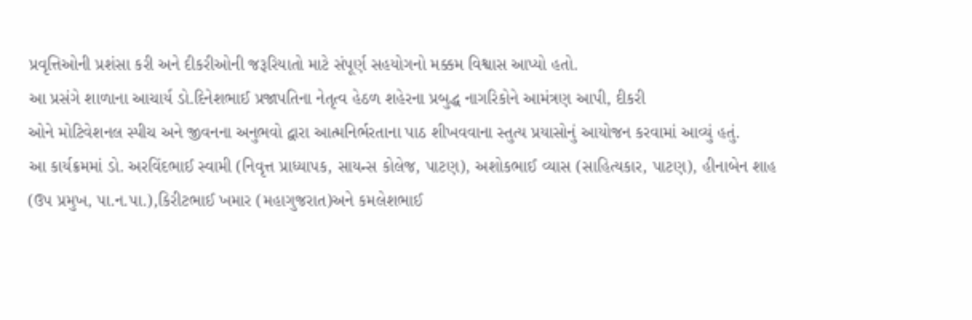પ્રવૃત્તિઓની પ્રશંસા કરી અને દીકરીઓની જરૂરિયાતો માટે સંપૂર્ણ સહયોગનો મક્કમ વિશ્વાસ આપ્યો હતો.
આ પ્રસંગે શાળાના આચાર્ય ડો.દિનેશભાઈ પ્રજાપતિના નેતૃત્વ હેઠળ શહેરના પ્રબુદ્ધ નાગરિકોને આમંત્રણ આપી, દીકરી
ઓને મોટિવેશનલ સ્પીચ અને જીવનના અનુભવો દ્વારા આત્મનિર્ભરતાના પાઠ શીખવવાના સ્તુત્ય પ્રયાસોનું આયોજન કરવામાં આવ્યું હતું.
આ કાર્યક્રમમાં ડો. અરવિંદભાઈ સ્વામી (નિવૃત્ત પ્રાધ્યાપક, સાયન્સ કોલેજ, પાટણ), અશોકભાઈ વ્યાસ (સાહિત્યકાર, પાટણ), હીનાબેન શાહ (ઉપ પ્રમુખ, પા.ન.પા.),કિરીટભાઈ ખમાર (મહાગુજરાત)અને કમલેશભાઈ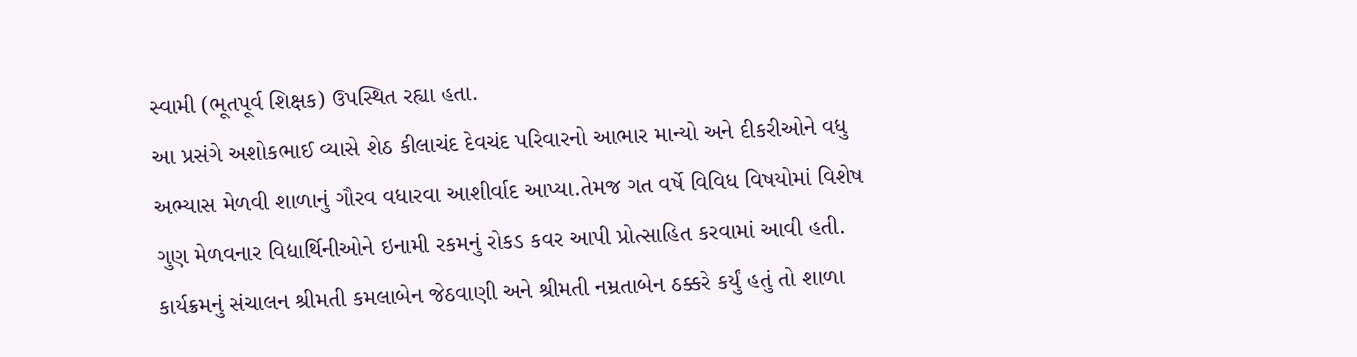સ્વામી (ભૂતપૂર્વ શિક્ષક) ઉપસ્થિત રહ્યા હતા.
આ પ્રસંગે અશોકભાઈ વ્યાસે શેઠ કીલાચંદ દેવચંદ પરિવારનો આભાર માન્યો અને દીકરીઓને વધુ અભ્યાસ મેળવી શાળાનું ગૌરવ વધારવા આશીર્વાદ આપ્યા.તેમજ ગત વર્ષે વિવિધ વિષયોમાં વિશેષ ગુણ મેળવનાર વિદ્યાર્થિનીઓને ઇનામી રકમનું રોકડ કવર આપી પ્રોત્સાહિત કરવામાં આવી હતી.
કાર્યક્રમનું સંચાલન શ્રીમતી કમલાબેન જેઠવાણી અને શ્રીમતી નમ્રતાબેન ઠક્કરે કર્યું હતું તો શાળા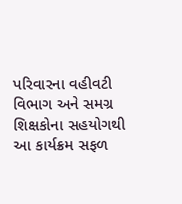પરિવારના વહીવટી વિભાગ અને સમગ્ર શિક્ષકોના સહયોગથી આ કાર્યક્રમ સફળ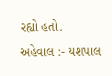રહ્યો હતો.
અહેવાલ :- યશપાલ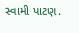સ્વામી પાટણ.